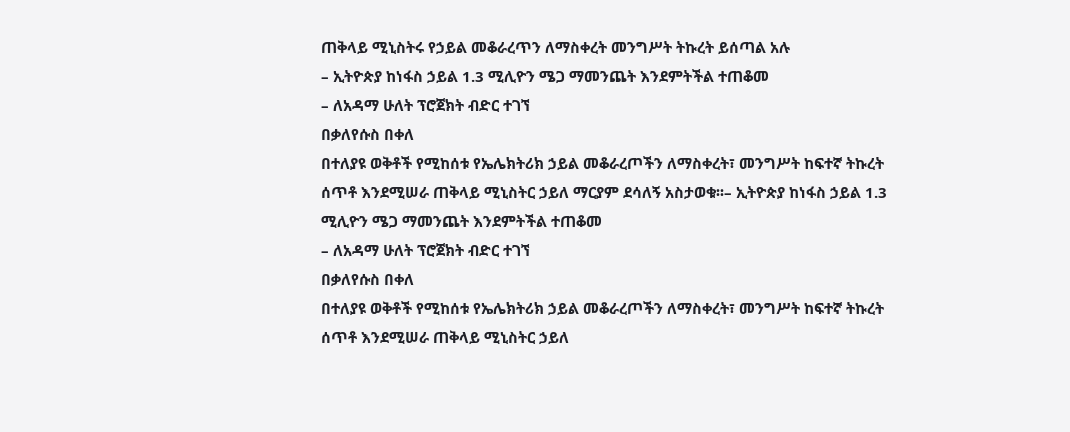ጠቅላይ ሚኒስትሩ የኃይል መቆራረጥን ለማስቀረት መንግሥት ትኩረት ይሰጣል አሉ
– ኢትዮጵያ ከነፋስ ኃይል 1.3 ሚሊዮን ሜጋ ማመንጨት እንደምትችል ተጠቆመ
– ለአዳማ ሁለት ፕሮጀክት ብድር ተገኘ
በቃለየሱስ በቀለ
በተለያዩ ወቅቶች የሚከሰቱ የኤሌክትሪክ ኃይል መቆራረጦችን ለማስቀረት፣ መንግሥት ከፍተኛ ትኩረት ሰጥቶ እንደሚሠራ ጠቅላይ ሚኒስትር ኃይለ ማርያም ደሳለኝ አስታወቁ፡፡– ኢትዮጵያ ከነፋስ ኃይል 1.3 ሚሊዮን ሜጋ ማመንጨት እንደምትችል ተጠቆመ
– ለአዳማ ሁለት ፕሮጀክት ብድር ተገኘ
በቃለየሱስ በቀለ
በተለያዩ ወቅቶች የሚከሰቱ የኤሌክትሪክ ኃይል መቆራረጦችን ለማስቀረት፣ መንግሥት ከፍተኛ ትኩረት ሰጥቶ እንደሚሠራ ጠቅላይ ሚኒስትር ኃይለ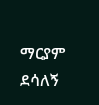ማርያም ደሳለኝ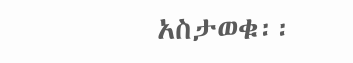አስታወቁ፡፡